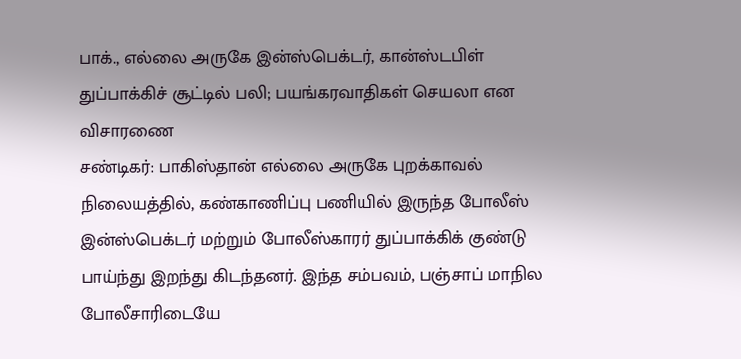பாக்., எல்லை அருகே இன்ஸ்பெக்டர், கான்ஸ்டபிள் துப்பாக்கிச் சூட்டில் பலி; பயங்கரவாதிகள் செயலா என விசாரணை
சண்டிகர்: பாகிஸ்தான் எல்லை அருகே புறக்காவல் நிலையத்தில், கண்காணிப்பு பணியில் இருந்த போலீஸ் இன்ஸ்பெக்டர் மற்றும் போலீஸ்காரர் துப்பாக்கிக் குண்டு பாய்ந்து இறந்து கிடந்தனர். இந்த சம்பவம், பஞ்சாப் மாநில போலீசாரிடையே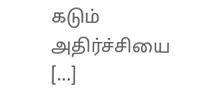கடும் அதிர்ச்சியை […]